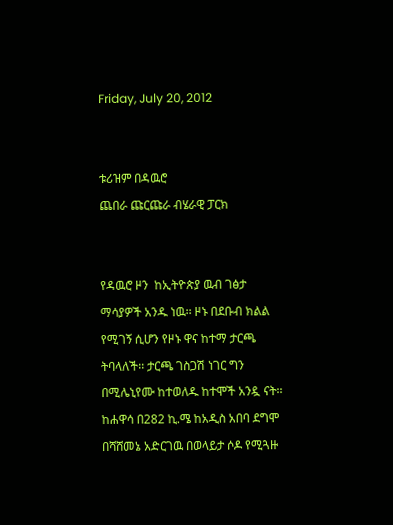Friday, July 20, 2012


ቱሪዝም በዳዉሮ
ጨበራ ጩርጩራ ብሄራዊ ፓርክ


የዳዉሮ ዞን  ከኢትዮጵያ ዉብ ገፅታ ማሳያዎች አንዱ ነዉ፡፡ ዞኑ በደቡብ ክልል የሚገኝ ሲሆን የዞኑ ዋና ከተማ ታርጫ ትባላለች፡፡ ታርጫ ገስጋሽ ነገር ግን በሚሌኒየሙ ከተወለዱ ከተሞች አንዷ ናት፡፡ ከሐዋሳ በ282 ኪ.ሜ ከአዲስ አበባ ደግሞ በሻሸመኔ አድርገዉ በወላይታ ሶዶ የሚጓዙ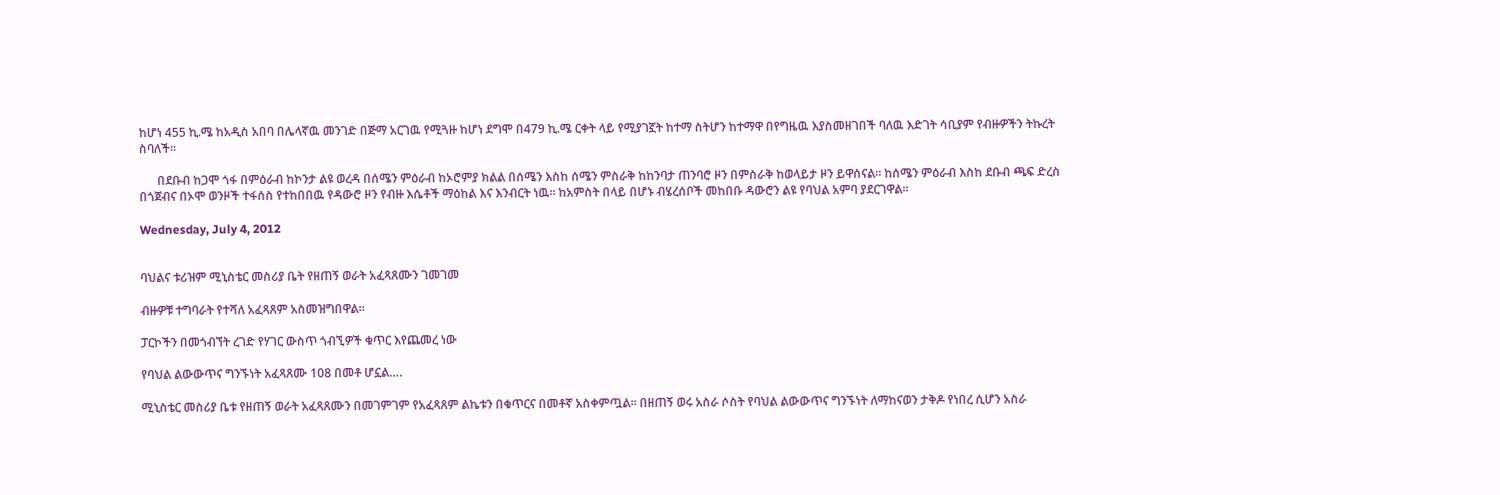ከሆነ 455 ኪ.ሜ ከአዲስ አበባ በሌላኛዉ መንገድ በጅማ አርገዉ የሚጓዙ ከሆነ ደግሞ በ479 ኪ.ሜ ርቀት ላይ የሚያገኟት ከተማ ስትሆን ከተማዋ በየግዜዉ እያስመዘገበች ባለዉ እድገት ሳቢያም የብዙዎችን ትኩረት ስባለች፡፡

      በደቡብ ከጋሞ ጎፋ በምዕራብ ከኮንታ ልዩ ወረዳ በሰሜን ምዕራብ ከኦሮምያ ክልል በሰሜን እስከ ሰሜን ምስራቅ ከከንባታ ጠንባሮ ዞን በምስራቅ ከወላይታ ዞን ይዋሰናል፡፡ ከሰሜን ምዕራብ እስከ ደቡብ ጫፍ ድረስ በጎጀብና በኦሞ ወንዞች ተፋሰስ የተከበበዉ የዳውሮ ዞን የብዙ እሴቶች ማዕከል እና እንብርት ነዉ፡፡ ከአምስት በላይ በሆኑ ብሄረሰቦች መከበቡ ዳውሮን ልዩ የባህል አምባ ያደርገዋል፡፡

Wednesday, July 4, 2012


ባህልና ቱሪዝም ሚኒስቴር መስሪያ ቤት የዘጠኝ ወራት አፈጻጸሙን ገመገመ

ብዙዎቹ ተግባራት የተሻለ አፈጻጸም አስመዝግበዋል፡፡

ፓርኮችን በመጎብኘት ረገድ የሃገር ውስጥ ጎብኚዎች ቁጥር እየጨመረ ነው

የባህል ልውውጥና ግንኙነት አፈጻጸሙ 108 በመቶ ሆኗል….

ሚኒስቴር መስሪያ ቤቱ የዘጠኝ ወራት አፈጻጸሙን በመገምገም የአፈጻጸም ልኬቱን በቁጥርና በመቶኛ አስቀምጧል፡፡ በዘጠኝ ወሩ አስራ ሶስት የባህል ልውውጥና ግንኙነት ለማከናወን ታቅዶ የነበረ ሲሆን አስራ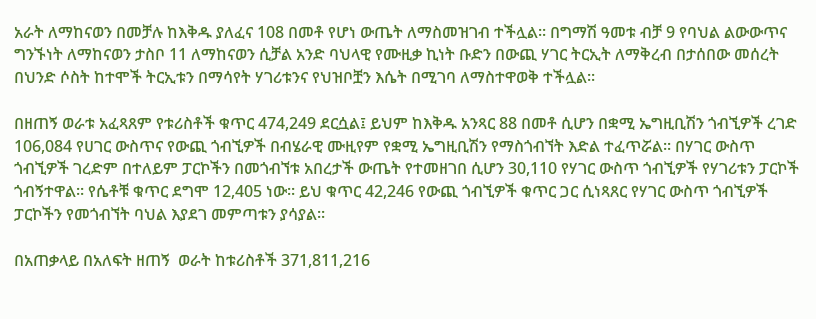አራት ለማከናወን በመቻሉ ከእቅዱ ያለፈና 108 በመቶ የሆነ ውጤት ለማስመዝገብ ተችሏል፡፡ በግማሽ ዓመቱ ብቻ 9 የባህል ልውውጥና ግንኙነት ለማከናወን ታስቦ 11 ለማከናወን ሲቻል አንድ ባህላዊ የሙዚቃ ኪነት ቡድን በውጪ ሃገር ትርኢት ለማቅረብ በታሰበው መሰረት በህንድ ሶስት ከተሞች ትርኢቱን በማሳየት ሃገሪቱንና የህዝቦቿን እሴት በሚገባ ለማስተዋወቅ ተችሏል፡፡

በዘጠኝ ወራቱ አፈጻጸም የቱሪስቶች ቁጥር 474,249 ደርሷል፤ ይህም ከእቅዱ አንጻር 88 በመቶ ሲሆን በቋሚ ኤግዚቢሽን ጎብኚዎች ረገድ 106,084 የሀገር ውስጥና የውጪ ጎብኚዎች በብሄራዊ ሙዚየም የቋሚ ኤግዚቢሽን የማስጎብኘት እድል ተፈጥሯል፡፡ በሃገር ውስጥ ጎብኚዎች ገረድም በተለይም ፓርኮችን በመጎብኘቱ አበረታች ውጤት የተመዘገበ ሲሆን 30,110 የሃገር ውስጥ ጎብኚዎች የሃገሪቱን ፓርኮች ጎብኝተዋል፡፡ የሴቶቹ ቁጥር ደግሞ 12,405 ነው፡፡ ይህ ቁጥር 42,246 የውጪ ጎብኚዎች ቁጥር ጋር ሲነጻጸር የሃገር ውስጥ ጎብኚዎች ፓርኮችን የመጎብኘት ባህል እያደገ መምጣቱን ያሳያል፡፡

በአጠቃላይ በአለፍት ዘጠኝ  ወራት ከቱሪስቶች 371,811,216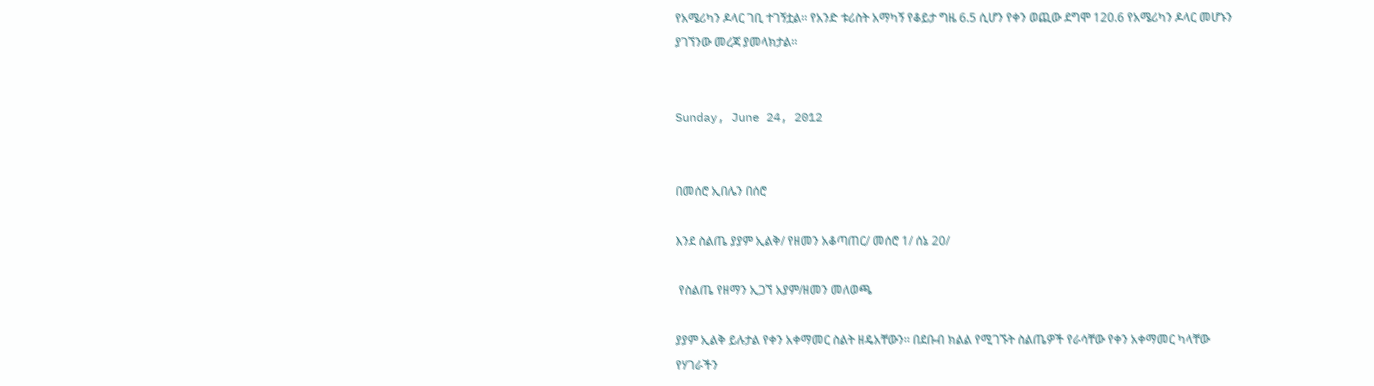የአሜሪካን ዶላር ገቢ ተገኝቷል፡፡ የአንድ ቱሪስት አማካኝ የቆይታ ግዜ 6.5 ሲሆን የቀን ወጪው ደግሞ 120.6 የአሜሪካን ዶላር መሆኑን ያገኘንው መረጃ ያመላክታል፡፡


Sunday, June 24, 2012


በመሰሮ ኢበሌን በሰሮ

እንደ ስልጤ ያያም ኢልቅ/ የዘመን አቆጣጠር/ መሰሮ 1/ ሰኔ 20/

 የስልጤ የዘማን ኢጋኘ አያም/ዘመን መለወጫ

ያያም ኢልቅ ይሉታል የቀን አቀማመር ስልት ዘዴአቸውን፡፡ በደቡብ ክልል የሚገኙት ስልጤዎች የራሳቸው የቀን አቀማመር ካላቸው የሃገራችን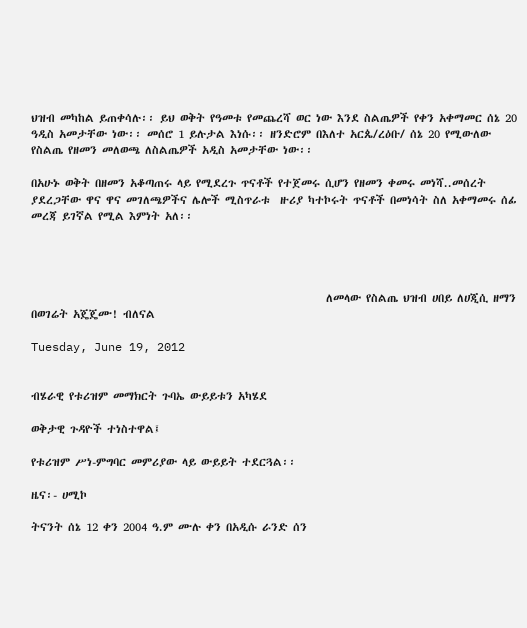ህዝብ መካከል ይጠቀሳሉ፡፡ ይህ ወቅት የዓመቱ የመጨረሻ ወር ነው እንደ ስልጤዎች የቀን አቀማመር ሰኔ 20 ዓዲስ አመታቸው ነው፡፡ መሰሮ 1 ይሉታል እነሱ፡፡ ዘንድሮም በእለተ አርጴ/ረዕቡ/ ሰኔ 20 የሚውለው የስልጤ የዘመን መለወጫ ለስልጤዎች አዲስ አመታቸው ነው፡፡

በአሁኑ ወቅት በዘመን አቆጣጠሩ ላይ የሚደረጉ ጥናቶች የተጀመሩ ሲሆን የዘመን ቀመሩ መነሻ..መሰረት ያደረጋቸው ዋና ዋና መገለጫዎችና ሌሎች ሚስጥራቱ  ዙሪያ ካተኮሩት ጥናቶች በመነሳት ስለ አቀማመሩ ሰፊ መረጃ ይገኛል የሚል እምነት አለ፡፡




                                                           ለመላው የስልጤ ህዝብ ሀበይ ለሀጂሲ ዘማን በወገሬት አጄጄሙ! ብለናል

Tuesday, June 19, 2012


ብሄራዊ የቱሪዝም መማክርት ጉባኤ ውይይቱን አካሄደ

ወቅታዊ ጉዳዮች ተነስተዋል፤

የቱሪዝም ሥነ-ምግባር መምሪያው ላይ ውይይት ተደርጓል፡፡

ዜና፡- ሀሚኮ

ትናንት ሰኔ 12 ቀን 2004 ዓ.ም ሙሉ ቀን በአዲሱ ራንድ ሰን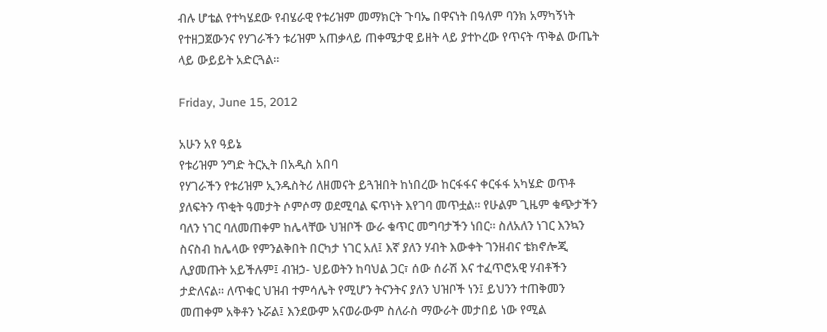ብሉ ሆቴል የተካሄደው የብሄራዊ የቱሪዝም መማክርት ጉባኤ በዋናነት በዓለም ባንክ አማካኝነት የተዘጋጀውንና የሃገራችን ቱሪዝም አጠቃላይ ጠቀሜታዊ ይዘት ላይ ያተኮረው የጥናት ጥቅል ውጤት ላይ ውይይት አድርጓል፡፡

Friday, June 15, 2012

አሁን አየ ዓይኔ
የቱሪዝም ንግድ ትርኢት በአዲስ አበባ
የሃገራችን የቱሪዝም ኢንዱስትሪ ለዘመናት ይጓዝበት ከነበረው ከርፋፋና ቀርፋፋ አካሄድ ወጥቶ ያለፍትን ጥቂት ዓመታት ሶምሶማ ወደሚባል ፍጥነት እየገባ መጥቷል፡፡ የሁልም ጊዜም ቁጭታችን ባለን ነገር ባለመጠቀም ከሌላቸው ህዝቦች ውራ ቁጥር መግባታችን ነበር፡፡ ስለአለን ነገር እንኳን ስናስብ ከሌላው የምንልቅበት በርካታ ነገር አለ፤ እኛ ያለን ሃብት እውቀት ገንዘብና ቴክኖሎጂ ሊያመጡት አይችሉም፤ ብዝኃ- ህይወትን ከባህል ጋር፣ ሰው ሰራሽ እና ተፈጥሮአዊ ሃብቶችን ታድለናል፡፡ ለጥቁር ህዝብ ተምሳሌት የሚሆን ትናንትና ያለን ህዝቦች ነን፤ ይህንን ተጠቅመን መጠቀም አቅቶን ኑሯል፤ እንደውም አናወራውም ስለራስ ማውራት መታበይ ነው የሚል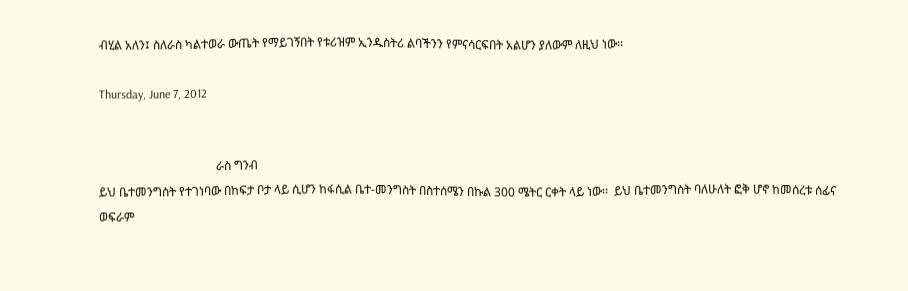ብሂል አለን፤ ስለራስ ካልተወራ ውጤት የማይገኝበት የቱሪዝም ኢንዱስትሪ ልባችንን የምናሳርፍበት አልሆን ያለውም ለዚህ ነው፡፡

Thursday, June 7, 2012


                                       ራስ ግንብ
ይህ ቤተመንግስት የተገነባው በከፍታ ቦታ ላይ ሲሆን ከፋሲል ቤተ-መንግስት በስተሰሜን በኩል 300 ሜትር ርቀት ላይ ነው፡፡  ይህ ቤተመንግስት ባለሁለት ፎቅ ሆኖ ከመሰረቱ ሰፊና ወፍራም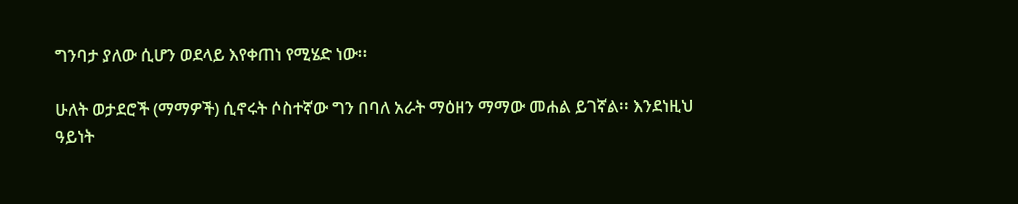ግንባታ ያለው ሲሆን ወደላይ እየቀጠነ የሚሄድ ነው፡፡

ሁለት ወታደሮች (ማማዎች) ሲኖሩት ሶስተኛው ግን በባለ አራት ማዕዘን ማማው መሐል ይገኛል፡፡ እንደነዚህ ዓይነት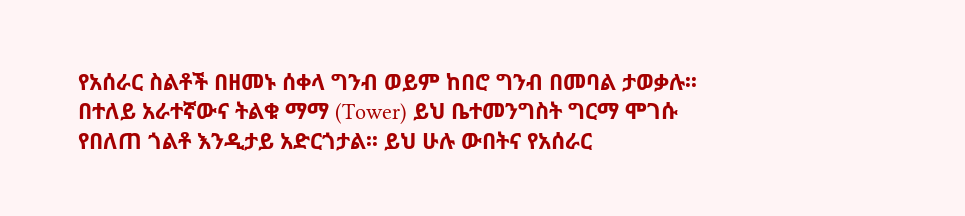የአሰራር ስልቶች በዘመኑ ሰቀላ ግንብ ወይም ከበሮ ግንብ በመባል ታወቃሉ፡፡ በተለይ አራተኛውና ትልቁ ማማ (Tower) ይህ ቤተመንግስት ግርማ ሞገሱ የበለጠ ጎልቶ እንዲታይ አድርጎታል፡፡ ይህ ሁሉ ውበትና የአሰራር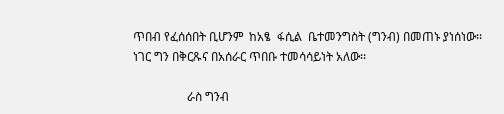ጥበብ የፈሰሰበት ቢሆንም  ከአፄ  ፋሲል  ቤተመንግስት (ግንብ) በመጠኑ ያነሰነው፡፡ ነገር ግን በቅርጹና በአሰራር ጥበቡ ተመሳሳይነት አለው፡፡

                  ራስ ግንብ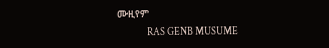ሙዚየም
               RAS GENB MUSUME